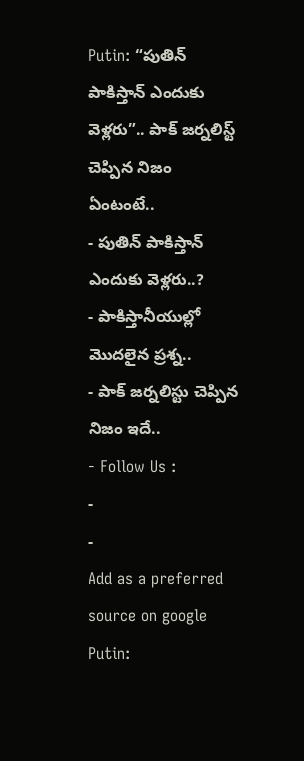Putin: “పుతిన్ పాకిస్తాన్ ఎందుకు వెళ్లరు”.. పాక్ జర్నలిస్ట్ చెప్పిన నిజం ఏంటంటే..
- పుతిన్ పాకిస్తాన్ ఎందుకు వెళ్లరు..?
- పాకిస్తానీయుల్లో మొదలైన ప్రశ్న..
- పాక్ జర్నలిస్టు చెప్పిన నిజం ఇదే..
- Follow Us :
-
-
Add as a preferred
source on google
Putin: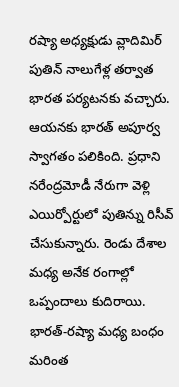రష్యా అధ్యక్షుడు వ్లాదిమిర్ పుతిన్ నాలుగేళ్ల తర్వాత భారత పర్యటనకు వచ్చారు. ఆయనకు భారత్ అపూర్వ స్వాగతం పలికింది. ప్రధాని నరేంద్రమోడీ నేరుగా వెళ్లి ఎయిర్పోర్టులో పుతిన్ను రిసీవ్ చేసుకున్నారు. రెండు దేశాల మధ్య అనేక రంగాల్లో ఒప్పందాలు కుదిరాయి. భారత్-రష్యా మధ్య బంధం మరింత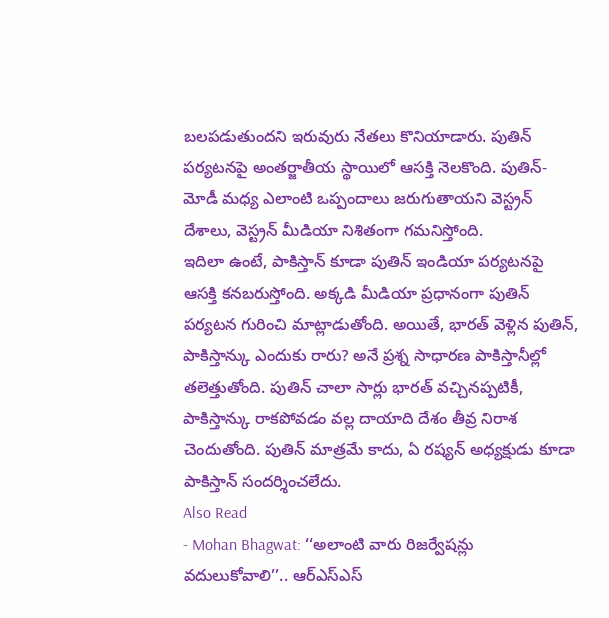బలపడుతుందని ఇరువురు నేతలు కొనియాడారు. పుతిన్ పర్యటనపై అంతర్జాతీయ స్థాయిలో ఆసక్తి నెలకొంది. పుతిన్-మోడీ మధ్య ఎలాంటి ఒప్పందాలు జరుగుతాయని వెస్ట్రన్ దేశాలు, వెస్ట్రన్ మీడియా నిశితంగా గమనిస్తోంది.
ఇదిలా ఉంటే, పాకిస్తాన్ కూడా పుతిన్ ఇండియా పర్యటనపై ఆసక్తి కనబరుస్తోంది. అక్కడి మీడియా ప్రధానంగా పుతిన్ పర్యటన గురించి మాట్లాడుతోంది. అయితే, భారత్ వెళ్లిన పుతిన్, పాకిస్తాన్కు ఎందుకు రారు? అనే ప్రశ్న సాధారణ పాకిస్తానీల్లో తలెత్తుతోంది. పుతిన్ చాలా సార్లు భారత్ వచ్చినప్పటికీ, పాకిస్తాన్కు రాకపోవడం వల్ల దాయాది దేశం తీవ్ర నిరాశ చెందుతోంది. పుతిన్ మాత్రమే కాదు, ఏ రష్యన్ అధ్యక్షుడు కూడా పాకిస్తాన్ సందర్శించలేదు.
Also Read
- Mohan Bhagwat: ‘‘అలాంటి వారు రిజర్వేషన్లు వదులుకోవాలి’’.. ఆర్ఎస్ఎస్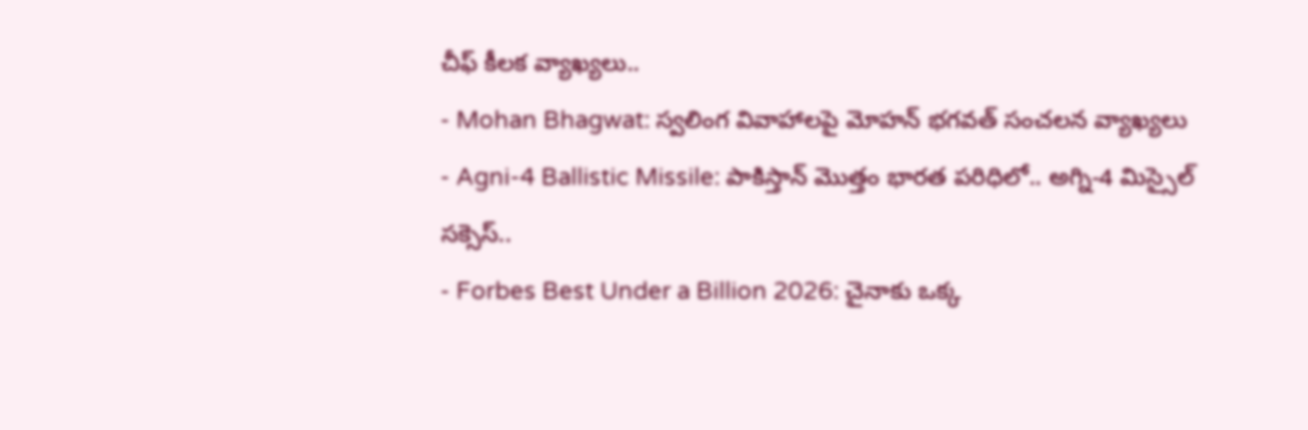చీఫ్ కీలక వ్యాఖ్యలు..
- Mohan Bhagwat: స్వలింగ వివాహాలపై మోహన్ భగవత్ సంచలన వ్యాఖ్యలు
- Agni-4 Ballistic Missile: పాకిస్తాన్ మొత్తం భారత పరిధిలో.. అగ్ని-4 మిస్సైల్ సక్సెస్..
- Forbes Best Under a Billion 2026: చైనాకు ఒక్క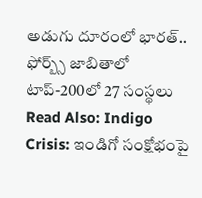అడుగు దూరంలో భారత్.. ఫోర్బ్స్ జాబితాలో టాప్-200లో 27 సంస్థలు
Read Also: Indigo Crisis: ఇండిగో సంక్షోభంపై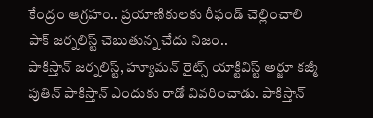కేంద్రం ఆగ్రహం.. ప్రయాణికులకు రీఫండ్ చెల్లించాలి
పాక్ జర్నలిస్ట్ చెబుతున్న చేదు నిజం..
పాకిస్తాన్ జర్నలిస్ట్, హ్యూమన్ రైట్స్ యాక్టివిస్ట్ అర్జూ కజ్మీ పుతిన్ పాకిస్తాన్ ఎందుకు రాడో వివరించాడు. పాకిస్తాన్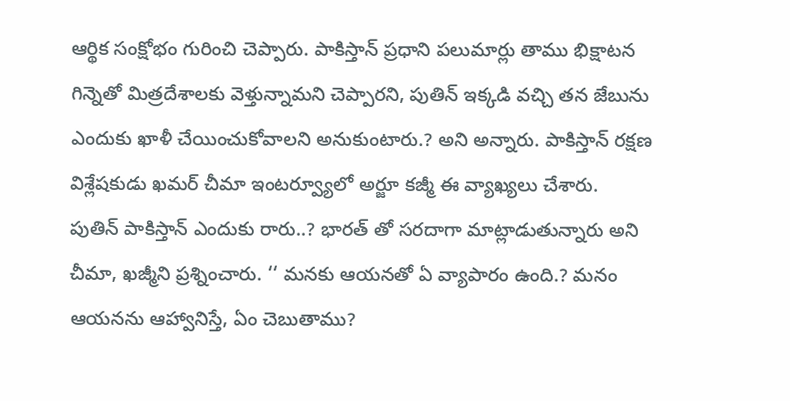ఆర్థిక సంక్షోభం గురించి చెప్పారు. పాకిస్తాన్ ప్రధాని పలుమార్లు తాము భిక్షాటన గిన్నెతో మిత్రదేశాలకు వెళ్తున్నామని చెప్పారని, పుతిన్ ఇక్కడి వచ్చి తన జేబును ఎందుకు ఖాళీ చేయించుకోవాలని అనుకుంటారు.? అని అన్నారు. పాకిస్తాన్ రక్షణ విశ్లేషకుడు ఖమర్ చీమా ఇంటర్వ్యూలో అర్జూ కజ్మీ ఈ వ్యాఖ్యలు చేశారు.
పుతిన్ పాకిస్తాన్ ఎందుకు రారు..? భారత్ తో సరదాగా మాట్లాడుతున్నారు అని చీమా, ఖజ్మీని ప్రశ్నించారు. ‘‘ మనకు ఆయనతో ఏ వ్యాపారం ఉంది.? మనం ఆయనను ఆహ్వానిస్తే, ఏం చెబుతాము?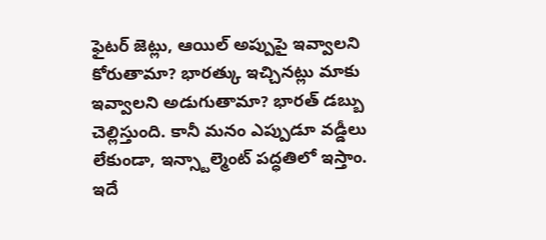ఫైటర్ జెట్లు, ఆయిల్ అప్పుపై ఇవ్వాలని కోరుతామా? భారత్కు ఇచ్చినట్లు మాకు ఇవ్వాలని అడుగుతామా? భారత్ డబ్బు చెల్లిస్తుంది. కానీ మనం ఎప్పుడూ వడ్డీలు లేకుండా, ఇన్స్టాల్మెంట్ పద్ధతిలో ఇస్తాం. ఇదే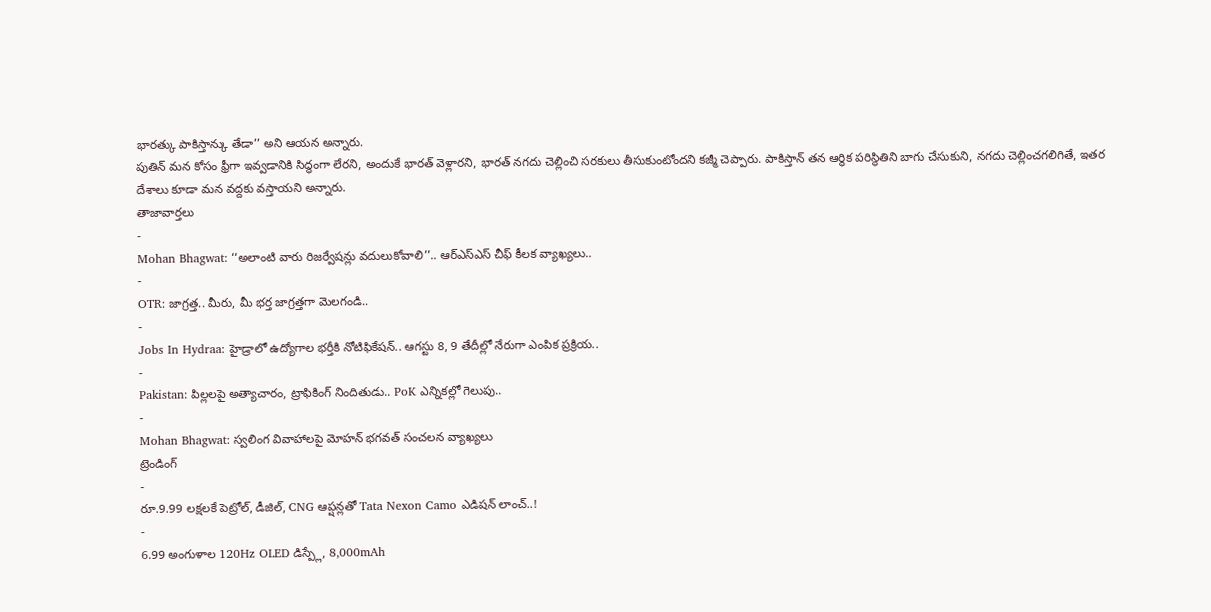భారత్కు పాకిస్తాన్కు తేడా’’ అని ఆయన అన్నారు.
పుతిన్ మన కోసం ఫ్రీగా ఇవ్వడానికి సిద్ధంగా లేరని, అందుకే భారత్ వెళ్లారని, భారత్ నగదు చెల్లించి సరకులు తీసుకుంటోందని కజ్మీ చెప్పారు. పాకిస్తాన్ తన ఆర్థిక పరిస్థితిని బాగు చేసుకుని, నగదు చెల్లించగలిగితే, ఇతర దేశాలు కూడా మన వద్దకు వస్తాయని అన్నారు.
తాజావార్తలు
-
Mohan Bhagwat: ‘‘అలాంటి వారు రిజర్వేషన్లు వదులుకోవాలి’’.. ఆర్ఎస్ఎస్ చీఫ్ కీలక వ్యాఖ్యలు..
-
OTR: జాగ్రత్త.. మీరు, మీ భర్త జాగ్రత్తగా మెలగండి..
-
Jobs In Hydraa: హైడ్రాలో ఉద్యోగాల భర్తీకి నోటిఫికేషన్.. ఆగస్టు 8, 9 తేదీల్లో నేరుగా ఎంపిక ప్రక్రియ..
-
Pakistan: పిల్లలపై అత్యాచారం, ట్రాఫికింగ్ నిందితుడు.. PoK ఎన్నికల్లో గెలుపు..
-
Mohan Bhagwat: స్వలింగ వివాహాలపై మోహన్ భగవత్ సంచలన వ్యాఖ్యలు
ట్రెండింగ్
-
రూ.9.99 లక్షలకే పెట్రోల్, డీజిల్, CNG ఆప్షన్లతో Tata Nexon Camo ఎడిషన్ లాంచ్..!
-
6.99 అంగుళాల 120Hz OLED డిస్ప్లే, 8,000mAh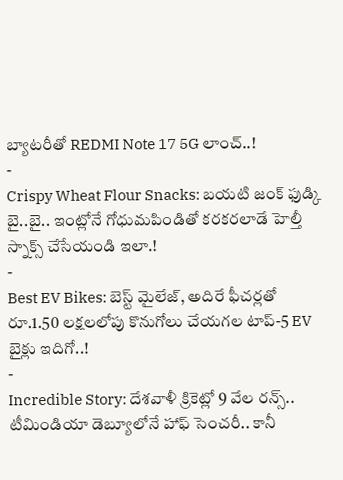బ్యాటరీతో REDMI Note 17 5G లాంచ్..!
-
Crispy Wheat Flour Snacks: బయటి జంక్ ఫుడ్కి బై..బై.. ఇంట్లోనే గోధుమపిండితో కరకరలాడే హెల్తీ స్నాక్స్ చేసేయండి ఇలా.!
-
Best EV Bikes: బెస్ట్ మైలేజ్, అదిరే ఫీచర్లతో రూ.1.50 లక్షలలోపు కొనుగోలు చేయగల టాప్-5 EV బైక్లు ఇదిగో..!
-
Incredible Story: దేశవాళీ క్రికెట్లో 9 వేల రన్స్.. టీమిండియా డెబ్యూలోనే హాఫ్ సెంచరీ.. కానీ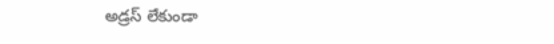అడ్రస్ లేకుండా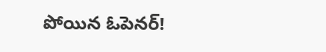పోయిన ఓపెనర్!